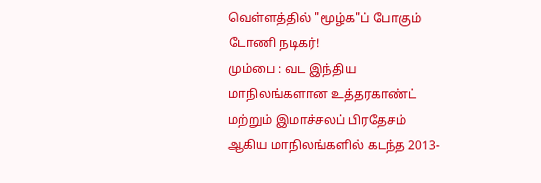வெள்ளத்தில் "மூழ்க"ப் போகும் டோணி நடிகர்!
மும்பை : வட இந்திய மாநிலங்களான உத்தரகாண்ட் மற்றும் இமாச்சலப் பிரதேசம் ஆகிய மாநிலங்களில் கடந்த 2013-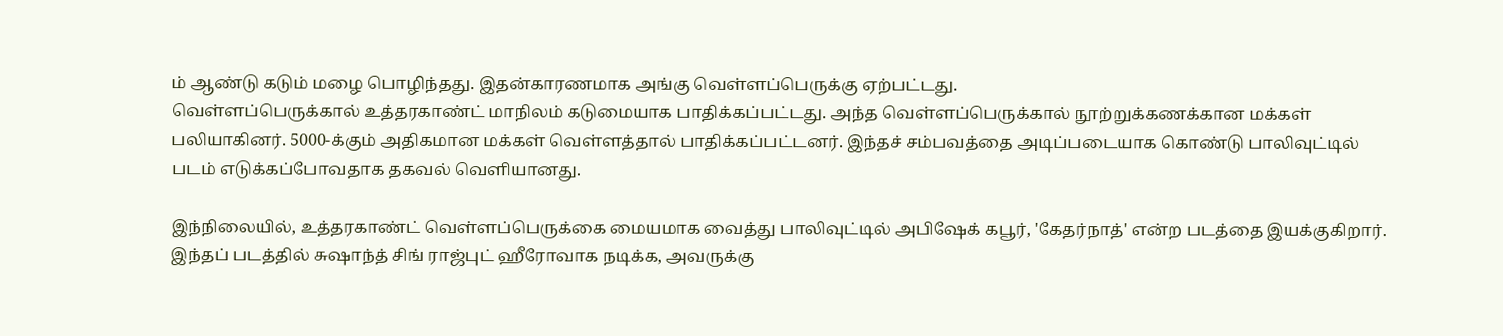ம் ஆண்டு கடும் மழை பொழிந்தது. இதன்காரணமாக அங்கு வெள்ளப்பெருக்கு ஏற்பட்டது.
வெள்ளப்பெருக்கால் உத்தரகாண்ட் மாநிலம் கடுமையாக பாதிக்கப்பட்டது. அந்த வெள்ளப்பெருக்கால் நூற்றுக்கணக்கான மக்கள் பலியாகினர். 5000-க்கும் அதிகமான மக்கள் வெள்ளத்தால் பாதிக்கப்பட்டனர். இந்தச் சம்பவத்தை அடிப்படையாக கொண்டு பாலிவுட்டில் படம் எடுக்கப்போவதாக தகவல் வெளியானது.

இந்நிலையில், உத்தரகாண்ட் வெள்ளப்பெருக்கை மையமாக வைத்து பாலிவுட்டில் அபிஷேக் கபூர், 'கேதர்நாத்' என்ற படத்தை இயக்குகிறார். இந்தப் படத்தில் சுஷாந்த் சிங் ராஜ்புட் ஹீரோவாக நடிக்க, அவருக்கு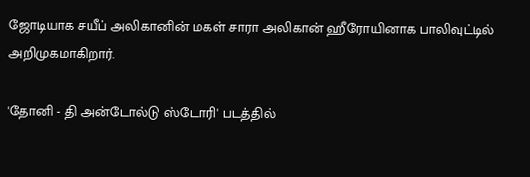ஜோடியாக சயீப் அலிகானின் மகள் சாரா அலிகான் ஹீரோயினாக பாலிவுட்டில் அறிமுகமாகிறார்.

'தோனி - தி அன்டோல்டு ஸ்டோரி' படத்தில்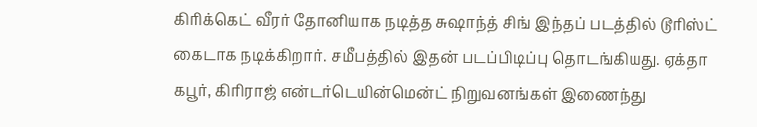கிரிக்கெட் வீரர் தோனியாக நடித்த சுஷாந்த் சிங் இந்தப் படத்தில் டூரிஸ்ட் கைடாக நடிக்கிறார். சமீபத்தில் இதன் படப்பிடிப்பு தொடங்கியது. ஏக்தா கபூர், கிரிராஜ் என்டர்டெயின்மென்ட் நிறுவனங்கள் இணைந்து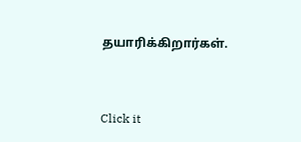தயாரிக்கிறார்கள்.


Click it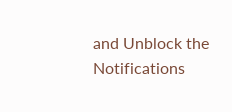and Unblock the Notifications